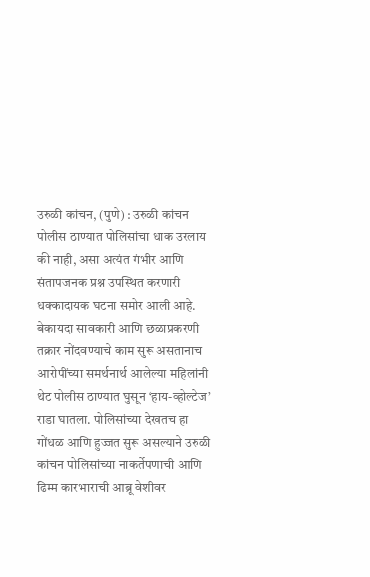उरुळी कांचन, (पुणे) : उरुळी कांचन पोलीस ठाण्यात पोलिसांचा धाक उरलाय की नाही, असा अत्यंत गंभीर आणि संतापजनक प्रश्न उपस्थित करणारी धक्कादायक घटना समोर आली आहे. बेकायदा सावकारी आणि छळाप्रकरणी तक्रार नोंदवण्याचे काम सुरू असतानाच आरोपींच्या समर्थनार्थ आलेल्या महिलांनी थेट पोलीस ठाण्यात घुसून ‘हाय-व्होल्टेज’ राडा घातला. पोलिसांच्या देखतच हा गोंधळ आणि हुज्जत सुरू असल्याने उरुळी कांचन पोलिसांच्या नाकर्तेपणाची आणि ढिम्म कारभाराची आब्रू वेशीवर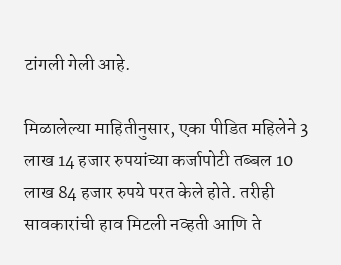टांगली गेली आहे.

मिळालेल्या माहितीनुसार, एका पीडित महिलेने 3 लाख 14 हजार रुपयांच्या कर्जापोटी तब्बल 10 लाख 84 हजार रुपये परत केले होते. तरीही सावकारांची हाव मिटली नव्हती आणि ते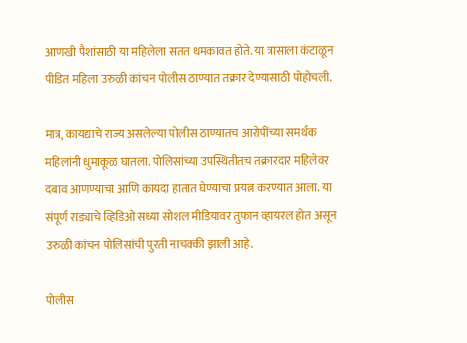आणखी पैशांसाठी या महिलेला सतत धमकावत होते. या त्रासाला कंटाळून पीडित महिला उरुळी कांचन पोलीस ठाण्यात तक्रार देण्यासाठी पोहोचली.

मात्र, कायद्याचे राज्य असलेल्या पोलीस ठाण्यातच आरोपींच्या समर्थक महिलांनी धुमाकूळ घातला. पोलिसांच्या उपस्थितीतच तक्रारदार महिलेवर दबाव आणण्याचा आणि कायदा हातात घेण्याचा प्रयत्न करण्यात आला. या संपूर्ण राड्याचे व्हिडिओ सध्या सोशल मीडियावर तुफान व्हायरल होत असून उरुळी कांचन पोलिसांची पुरती नाचक्की झाली आहे.

पोलीस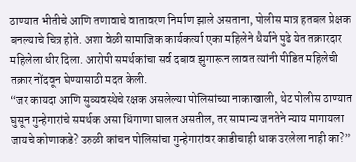ठाण्यात भीतीचे आणि तणावाचे वातावरण निर्माण झाले असताना, पोलीस मात्र हतबल प्रेक्षक बनल्याचे चित्र होते. अशा वेळी सामाजिक कार्यकर्त्या एका महिलेने धैर्याने पुढे येत तक्रारदार महिलेला धीर दिला. आरोपी समर्थकांचा सर्व दबाव झुगारून लावत त्यांनी पीडित महिलेची तक्रार नोंदवून घेण्यासाठी मदत केली.
“जर कायदा आणि सुव्यवस्थेचे रक्षक असलेल्या पोलिसांच्या नाकाखाली, थेट पोलीस ठाण्यात घुसून गुन्हेगारांचे समर्थक असा धिंगाणा घालत असतील, तर सामान्य जनतेने न्याय मागायला जायचे कोणाकडे? उरुळी कांचन पोलिसांचा गुन्हेगारांवर काडीचाही धाक उरलेला नाही का?”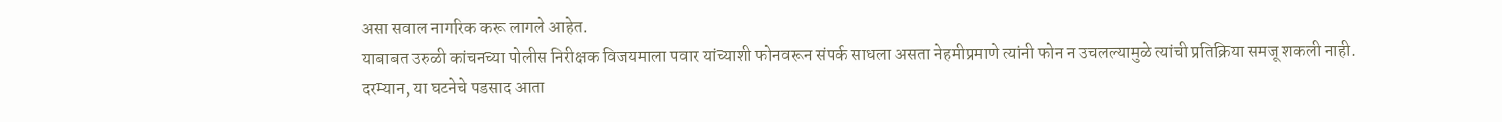असा सवाल नागरिक करू लागले आहेत.
याबाबत उरुळी कांचनच्या पोलीस निरीक्षक विजयमाला पवार यांच्याशी फोनवरून संपर्क साधला असता नेहमीप्रमाणे त्यांनी फोन न उचलल्यामुळे त्यांची प्रतिक्रिया समजू शकली नाही.
दरम्यान, या घटनेचे पडसाद आता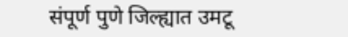संपूर्ण पुणे जिल्ह्यात उमटू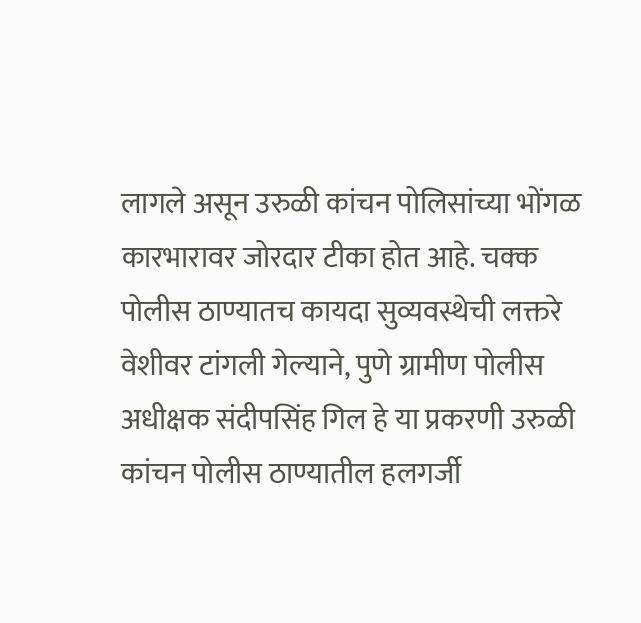लागले असून उरुळी कांचन पोलिसांच्या भोंगळ कारभारावर जोरदार टीका होत आहे. चक्क पोलीस ठाण्यातच कायदा सुव्यवस्थेची लक्तरे वेशीवर टांगली गेल्याने, पुणे ग्रामीण पोलीस अधीक्षक संदीपसिंह गिल हे या प्रकरणी उरुळी कांचन पोलीस ठाण्यातील हलगर्जी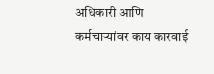अधिकारी आणि कर्मचाऱ्यांवर काय कारवाई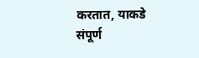करतात, याकडे संपूर्ण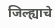जिल्ह्याचे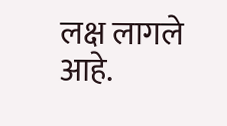लक्ष लागले आहे.